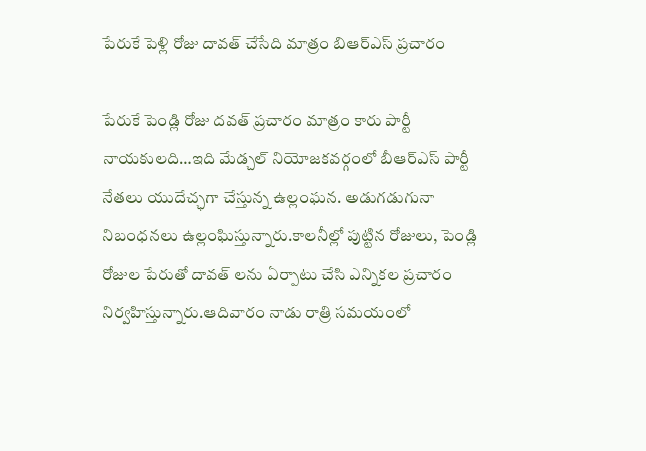పేరుకే పెళ్లి రోజు దావత్ చేసేది మాత్రం బిఆర్ఎస్ ప్రచారం

పేరుకే పెండ్లి రోజు దవత్ ప్రచారం మాత్రం కారు పార్టీ నాయకులది…ఇది మేడ్చల్ నియోజకవర్గంలో బీఆర్ఎస్ పార్టీ నేతలు యుదేచ్ఛగా చేస్తున్న ఉల్లంఘన. అడుగడుగునా నిబంధనలు ఉల్లంఘిస్తున్నారు.కాలనీల్లో పుట్టిన రోజులు, పెండ్లి రోజుల పేరుతో దావత్ లను ఏర్పాటు చేసి ఎన్నికల ప్రచారం నిర్వహిస్తున్నారు.ఆదివారం నాడు రాత్రి సమయంలో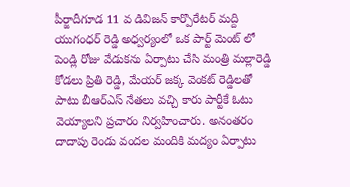పీర్జాదీగూడ 11 వ డివిజన్ కార్పొరేటర్ మద్ది యుగంధర్ రెడ్డి అధ్వర్యంలో ఒక పార్ట్ మెంట్ లో పెండ్లి రోజు వేడుకను ఏర్పాటు చేసి మంత్రి మల్లారెడ్డి కోడలు ప్రితి రెడ్డి, మేయర్ జక్క వెంకట్ రెడ్డిలతో పాటు బీఆర్ఎస్ నేతలు వచ్చి కారు పార్టీకే ఓటు వెయ్యాలని ప్రచారం నిర్వహించారు. అనంతరం దాదాపు రెండు వందల మందికి మద్యం ఏర్పాటు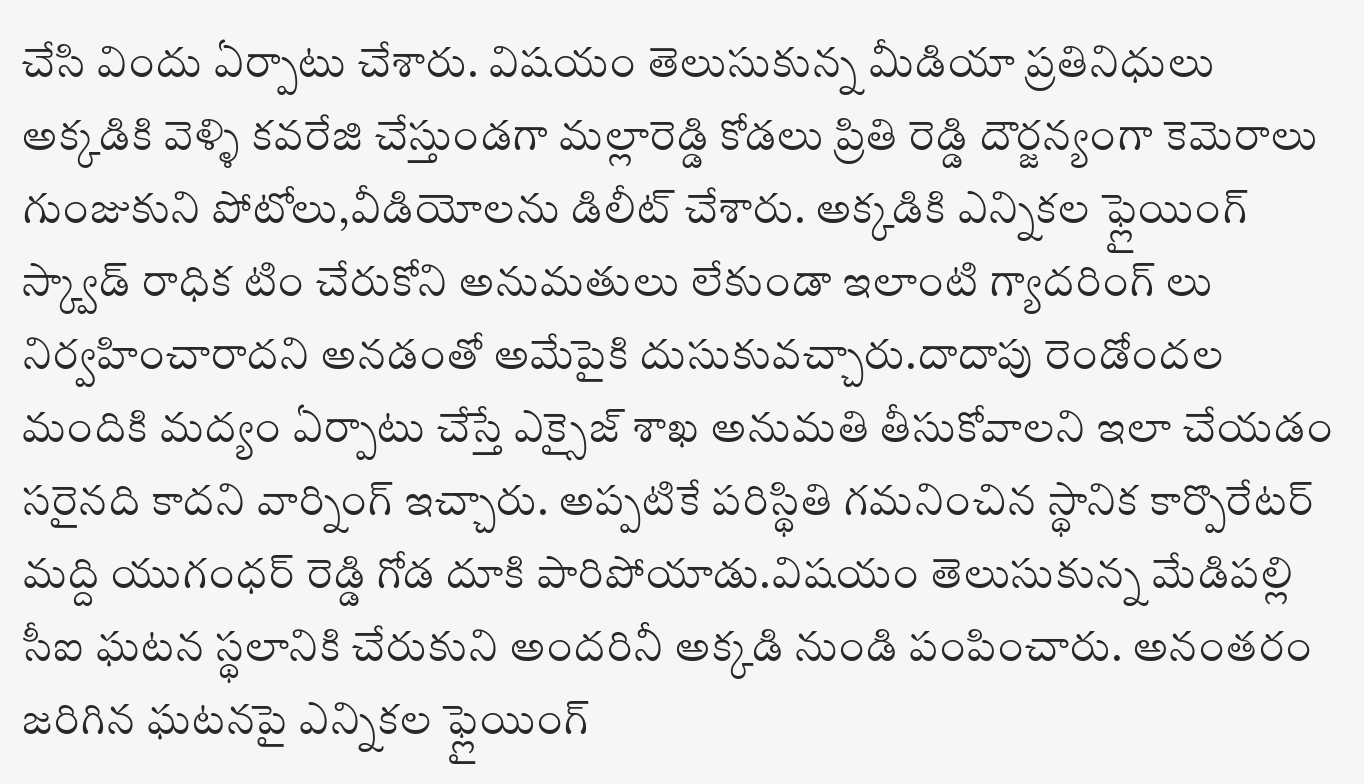చేసి విందు ఏర్పాటు చేశారు. విషయం తెలుసుకున్న మీడియా ప్రతినిధులు అక్కడికి వెళ్ళి కవరేజి చేస్తుండగా మల్లారెడ్డి కోడలు ప్రితి రెడ్డి దౌర్జన్యంగా కెమెరాలు గుంజుకుని పోటోలు,వీడియోలను డిలీట్ చేశారు. అక్కడికి ఎన్నికల ఫ్లైయింగ్ స్క్వాడ్ రాధిక టిం చేరుకోని అనుమతులు లేకుండా ఇలాంటి గ్యాదరింగ్ లు నిర్వహించారాదని అనడంతో అమేపైకి దుసుకువచ్చారు.దాదాపు రెండోందల మందికి మద్యం ఏర్పాటు చేస్తే ఎక్సైజ్ శాఖ అనుమతి తీసుకోవాలని ఇలా చేయడం సరైనది కాదని వార్నింగ్ ఇచ్చారు. అప్పటికే పరిస్థితి గమనించిన స్థానిక కార్పొరేటర్ మద్ది యుగంధర్ రెడ్డి గోడ దూకి పారిపోయాడు.విషయం తెలుసుకున్న మేడిపల్లి సీఐ ఘటన స్థలానికి చేరుకుని అందరినీ అక్కడి నుండి పంపించారు. అనంతరం జరిగిన ఘటనపై ఎన్నికల ఫ్లైయింగ్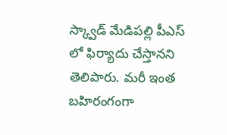స్క్వాడ్ మేడిపల్లి పీఎస్ లో ఫిర్యాదు చేస్తానని తెలిపారు. మరీ ఇంత బహిరంగంగా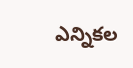ఎన్నికల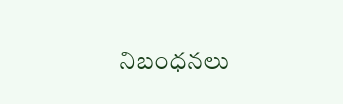నిబంధనలు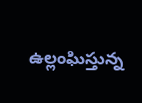ఉల్లంఘిస్తున్న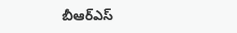బీఆర్ఎస్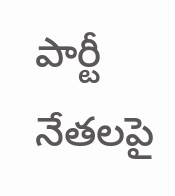పార్టీ నేతలపై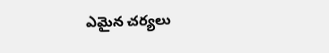ఎమైన చర్యలు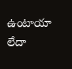ఉంటాయా లేదా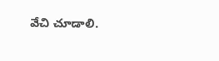వేచి చూడాలి.